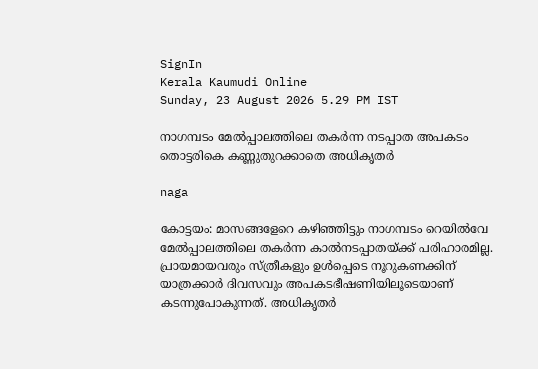SignIn
Kerala Kaumudi Online
Sunday, 23 August 2026 5.29 PM IST

നാഗമ്പടം മേൽപ്പാലത്തിലെ തകർന്ന നടപ്പാത അപകടം തൊട്ടരികെ കണ്ണുതുറക്കാതെ അധികൃതർ

naga

കോട്ടയം: മാസങ്ങളേറെ കഴിഞ്ഞിട്ടും നാഗമ്പടം റെയിൽവേ മേൽപ്പാലത്തിലെ തകർന്ന കാൽനടപ്പാതയ്ക്ക് പരിഹാരമില്ല. പ്രായമായവരും സ്ത്രീകളും ഉൾപ്പെടെ നൂറുകണക്കിന് യാത്രക്കാർ ദിവസവും അപകടഭീഷണിയിലൂടെയാണ് കടന്നുപോകുന്നത്. അധികൃതർ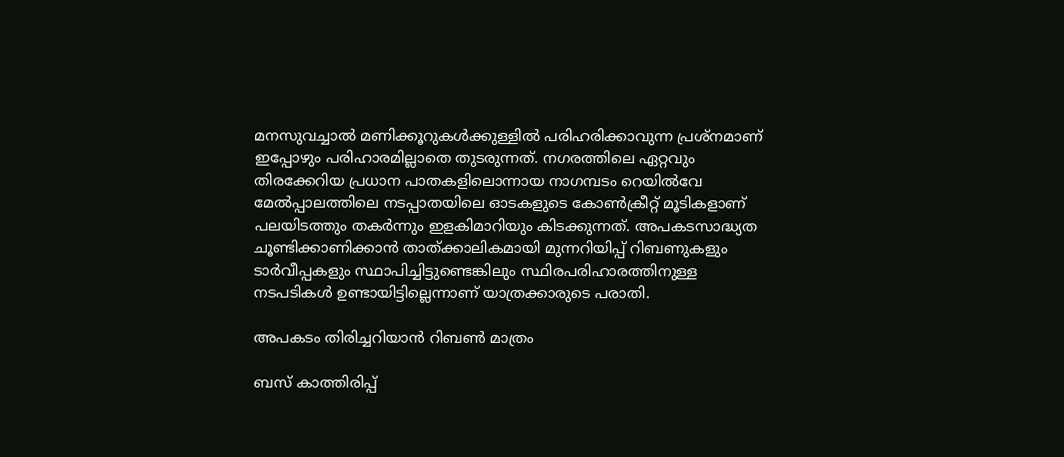മനസുവച്ചാൽ മണിക്കൂറുകൾക്കുള്ളിൽ പരിഹരിക്കാവുന്ന പ്രശ്‌നമാണ് ഇപ്പോഴും പരിഹാരമില്ലാതെ തുടരുന്നത്. നഗരത്തിലെ ഏറ്റവും തിരക്കേറിയ പ്രധാന പാതകളിലൊന്നായ നാഗമ്പടം റെയിൽവേ മേൽപ്പാലത്തിലെ നടപ്പാതയിലെ ഓടകളുടെ കോൺക്രീറ്റ് മൂടികളാണ് പലയിടത്തും തകർന്നും ഇളകിമാറിയും കിടക്കുന്നത്. അപകടസാദ്ധ്യത ചൂണ്ടിക്കാണിക്കാൻ താത്ക്കാലികമായി മുന്നറിയിപ്പ് റിബണുകളും ടാർവീപ്പകളും സ്ഥാപിച്ചിട്ടുണ്ടെങ്കിലും സ്ഥിരപരിഹാരത്തിനുള്ള നടപടികൾ ഉണ്ടായിട്ടില്ലെന്നാണ് യാത്രക്കാരുടെ പരാതി.

അപകടം തിരിച്ചറിയാൻ റിബൺ മാത്രം

ബസ് കാത്തിരിപ്പ്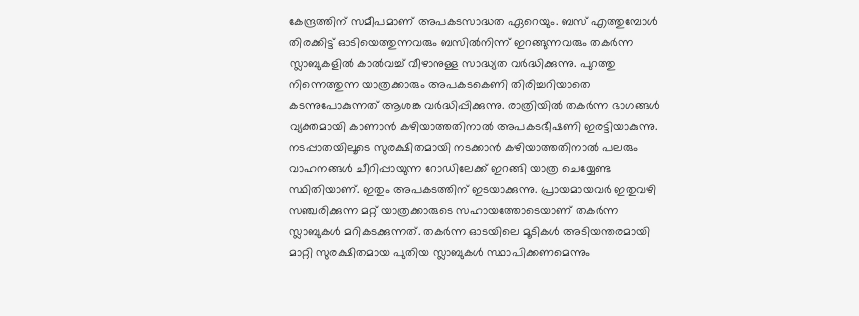കേന്ദ്രത്തിന് സമീപമാണ് അപകടസാദ്ധത ഏറെയും. ബസ് എത്തുമ്പോൾ തിരക്കിട്ട് ഓടിയെത്തുന്നവരും ബസിൽനിന്ന് ഇറങ്ങുന്നവരും തകർന്ന സ്ലാബുകളിൽ കാൽവച്ച് വീഴാനുള്ള സാദ്ധ്യത വർദ്ധിക്കുന്നു. പുറത്തു നിന്നെത്തുന്ന യാത്രക്കാരും അപകടകെണി തിരിച്ചറിയാതെ കടന്നുപോകുന്നത് ആശങ്ക വർദ്ധിപ്പിക്കുന്നു. രാത്രിയിൽ തകർന്ന ഭാഗങ്ങൾ വ്യക്തമായി കാണാൻ കഴിയാത്തതിനാൽ അപകടഭീഷണി ഇരട്ടിയാകുന്നു. നടപ്പാതയിലൂടെ സുരക്ഷിതമായി നടക്കാൻ കഴിയാത്തതിനാൽ പലരും വാഹനങ്ങൾ ചീറിപ്പായുന്ന റോഡിലേക്ക് ഇറങ്ങി യാത്ര ചെയ്യേണ്ട സ്ഥി‌തിയാണ്. ഇതും അപകടത്തിന് ഇടയാക്കുന്നു. പ്രായമായവർ ഇതുവഴി സഞ്ചരിക്കുന്ന മറ്റ് യാത്രക്കാരുടെ സഹായത്തോടെയാണ് തകർന്ന സ്ലാബുകൾ മറികടക്കുന്നത്. തകർന്ന ഓടയിലെ മൂടികൾ അടിയന്തരമായി മാറ്റി സുരക്ഷിതമായ പുതിയ സ്ലാബുകൾ സ്ഥാപിക്കണമെന്നും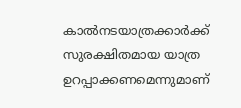കാൽനടയാത്രക്കാർക്ക് സുരക്ഷിതമായ യാത്ര ഉറപ്പാക്കണമെന്നുമാണ്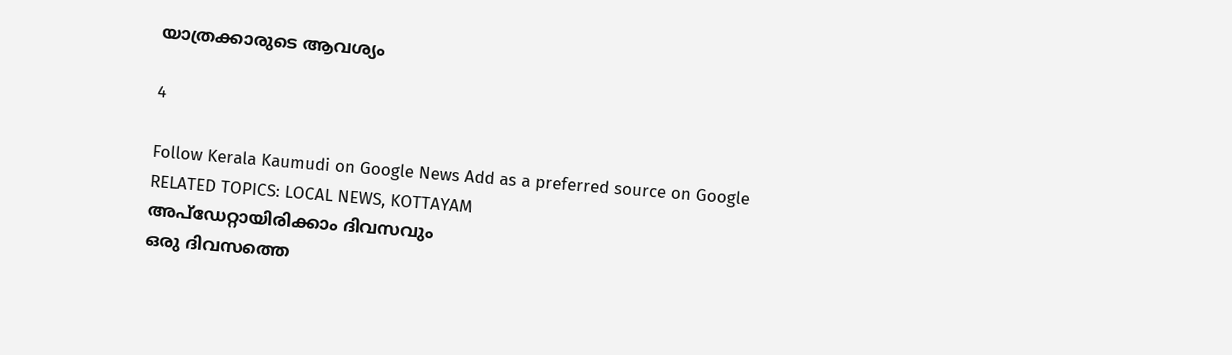യാത്രക്കാരുടെ ആവശ്യം

4

Follow Kerala Kaumudi on Google News Add as a preferred source on Google
RELATED TOPICS: LOCAL NEWS, KOTTAYAM
അപ്ഡേറ്റായിരിക്കാം ദിവസവും
ഒരു ദിവസത്തെ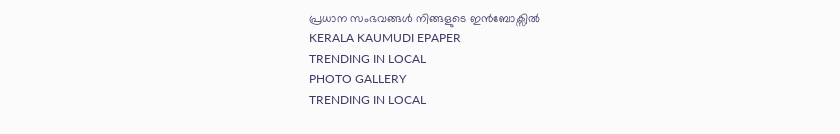പ്രധാന സംഭവങ്ങൾ നിങ്ങളുടെ ഇൻബോക്സിൽ
KERALA KAUMUDI EPAPER
TRENDING IN LOCAL
PHOTO GALLERY
TRENDING IN LOCAL